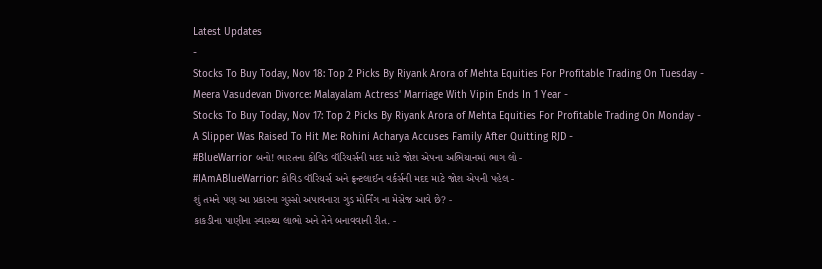Latest Updates
-
Stocks To Buy Today, Nov 18: Top 2 Picks By Riyank Arora of Mehta Equities For Profitable Trading On Tuesday -
Meera Vasudevan Divorce: Malayalam Actress' Marriage With Vipin Ends In 1 Year -
Stocks To Buy Today, Nov 17: Top 2 Picks By Riyank Arora of Mehta Equities For Profitable Trading On Monday -
A Slipper Was Raised To Hit Me: Rohini Acharya Accuses Family After Quitting RJD -
#BlueWarrior બનો! ભારતના કોવિડ વૉરિયર્સની મદદ માટે જોશ એપના અભિયાનમાં ભાગ લો -
#IAmABlueWarrior: કોવિડ વૉરિયર્સ અને ફ્રન્ટલાઈન વર્કર્સની મદદ માટે જોશ એપની પહેલ -
શું તમને પણ આ પ્રકારના ગુસ્સો અપાવનારા ગુડ મોર્નિંગ ના મેસેજ આવે છે? -
કાકડીના પાણીના સ્વાસ્થ્ય લાભો અને તેને બનાવવાની રીત. -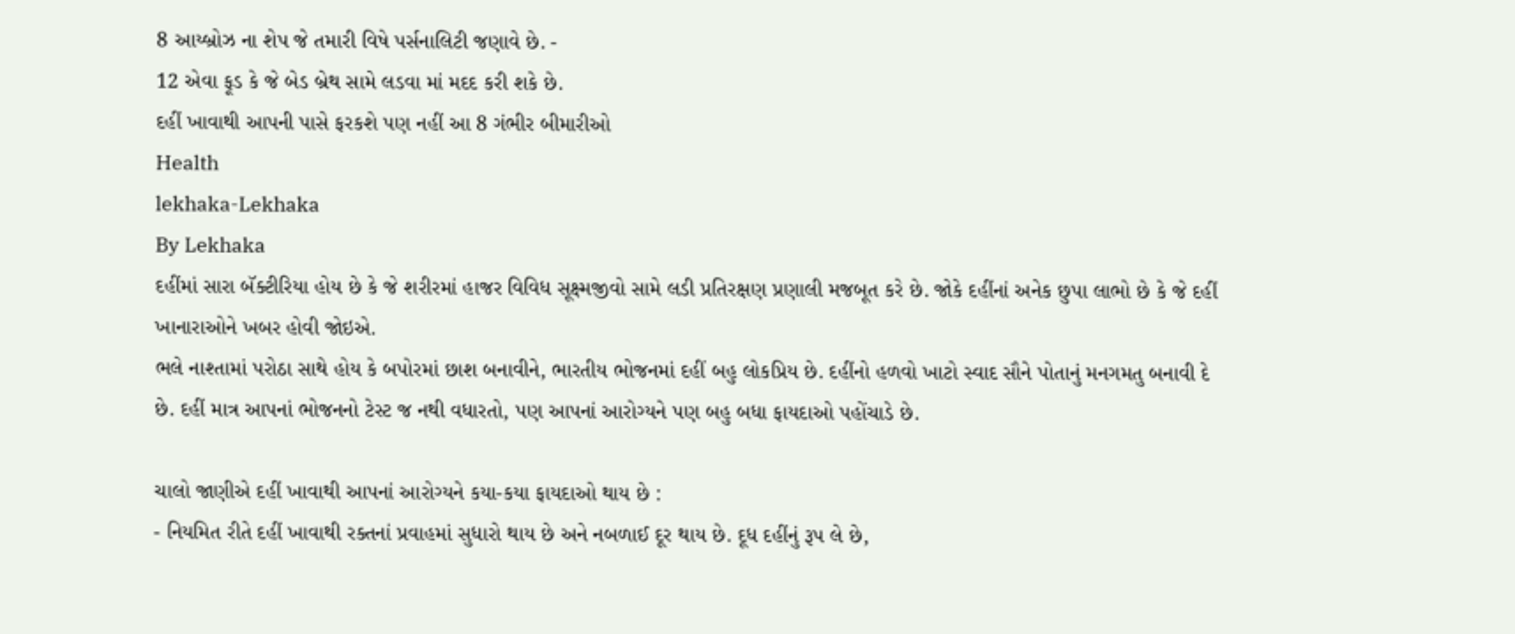8 આય્બ્રોઝ ના શેપ જે તમારી વિષે પર્સનાલિટી જણાવે છે. -
12 એવા ફૂડ કે જે બેડ બ્રેથ સામે લડવા માં મદદ કરી શકે છે.
દહીં ખાવાથી આપની પાસે ફરકશે પણ નહીં આ 8 ગંભીર બીમારીઓ
Health
lekhaka-Lekhaka
By Lekhaka
દહીંમાં સારા બૅક્ટીરિયા હોય છે કે જે શરીરમાં હાજર વિવિધ સૂક્ષ્મજીવો સામે લડી પ્રતિરક્ષણ પ્રણાલી મજબૂત કરે છે. જોકે દહીંનાં અનેક છુપા લાભો છે કે જે દહીં ખાનારાઓને ખબર હોવી જોઇએ.
ભલે નાશ્તામાં પરોઠા સાથે હોય કે બપોરમાં છાશ બનાવીને, ભારતીય ભોજનમાં દહીં બહુ લોકપ્રિય છે. દહીંનો હળવો ખાટો સ્વાદ સૌને પોતાનું મનગમતુ બનાવી દે છે. દહીં માત્ર આપનાં ભોજનનો ટેસ્ટ જ નથી વધારતો, પણ આપનાં આરોગ્યને પણ બહુ બધા ફાયદાઓ પહોંચાડે છે.

ચાલો જાણીએ દહીં ખાવાથી આપનાં આરોગ્યને કયા-કયા ફાયદાઓ થાય છે :
- નિયમિત રીતે દહીં ખાવાથી રક્તનાં પ્રવાહમાં સુધારો થાય છે અને નબળાઈ દૂર થાય છે. દૂધ દહીંનું રૂપ લે છે,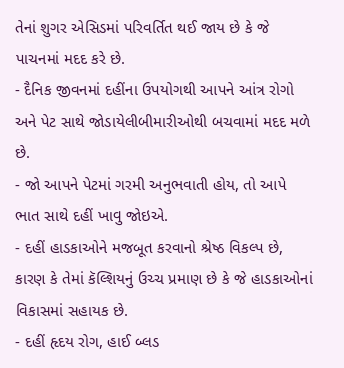તેનાં શુગર એસિડમાં પરિવર્તિત થઈ જાય છે કે જે પાચનમાં મદદ કરે છે.
- દૈનિક જીવનમાં દહીંના ઉપયોગથી આપને આંત્ર રોગો અને પેટ સાથે જોડાયેલીબીમારીઓથી બચવામાં મદદ મળે છે.
- જો આપને પેટમાં ગરમી અનુભવાતી હોય, તો આપે ભાત સાથે દહીં ખાવુ જોઇએ.
- દહીં હાડકાઓને મજબૂત કરવાનો શ્રેષ્ઠ વિકલ્પ છે, કારણ કે તેમાં કૅલ્શિયનું ઉચ્ચ પ્રમાણ છે કે જે હાડકાઓનાં વિકાસમાં સહાયક છે.
- દહીં હૃદય રોગ, હાઈ બ્લડ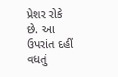પ્રેશર રોકે છે. આ ઉપરાંત દહીં વધતું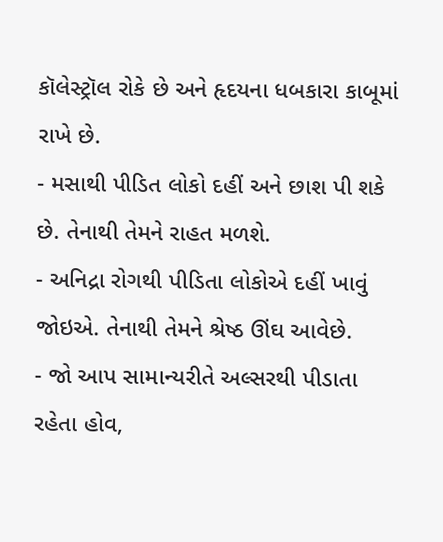કૉલેસ્ટ્રૉલ રોકે છે અને હૃદયના ધબકારા કાબૂમાં રાખે છે.
- મસાથી પીડિત લોકો દહીં અને છાશ પી શકે છે. તેનાથી તેમને રાહત મળશે.
- અનિદ્રા રોગથી પીડિતા લોકોએ દહીં ખાવું જોઇએ. તેનાથી તેમને શ્રેષ્ઠ ઊંઘ આવેછે.
- જો આપ સામાન્યરીતે અલ્સરથી પીડાતા રહેતા હોવ,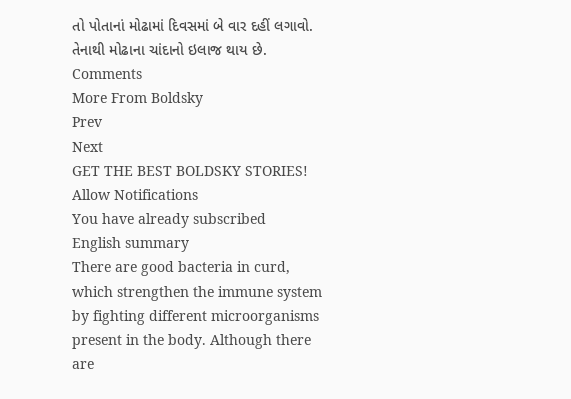તો પોતાનાં મોઢામાં દિવસમાં બે વાર દહીં લગાવો. તેનાથી મોઢાના ચાંદાનો ઇલાજ થાય છે.
Comments
More From Boldsky
Prev
Next
GET THE BEST BOLDSKY STORIES!
Allow Notifications
You have already subscribed
English summary
There are good bacteria in curd, which strengthen the immune system by fighting different microorganisms present in the body. Although there are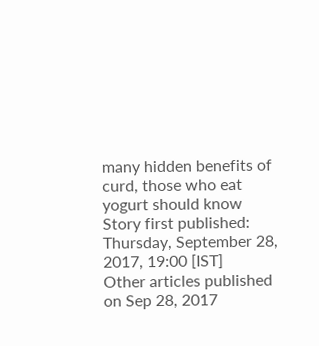many hidden benefits of curd, those who eat yogurt should know
Story first published: Thursday, September 28, 2017, 19:00 [IST]
Other articles published on Sep 28, 2017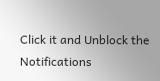Click it and Unblock the Notifications